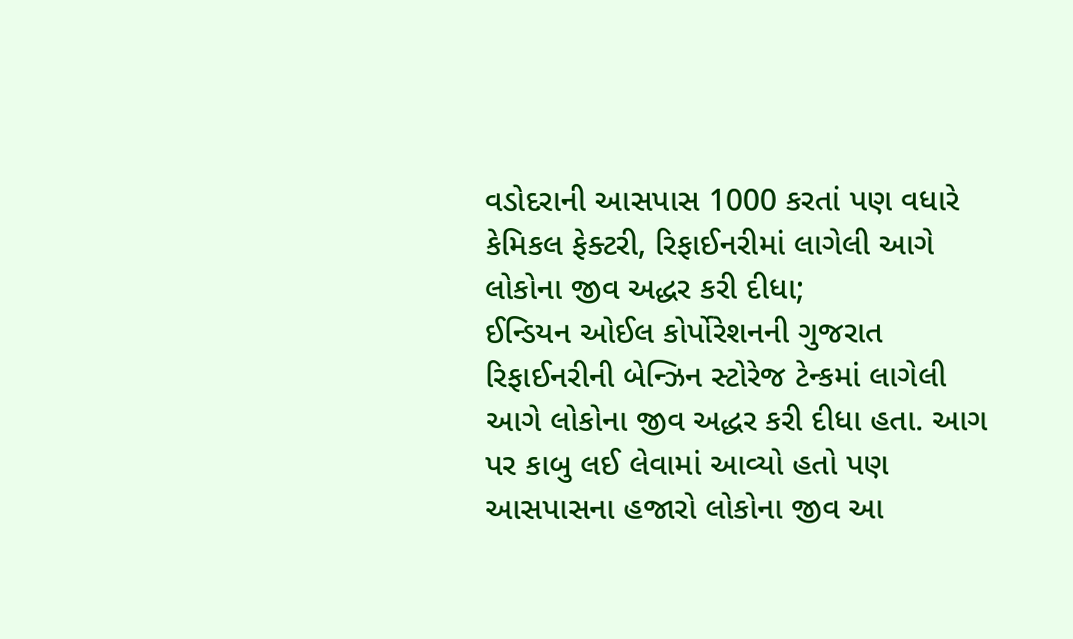વડોદરાની આસપાસ 1000 કરતાં પણ વધારે કેમિકલ ફેક્ટરી, રિફાઈનરીમાં લાગેલી આગે લોકોના જીવ અદ્ધર કરી દીધા;
ઈન્ડિયન ઓઈલ કોર્પોરેશનની ગુજરાત રિફાઈનરીની બેન્ઝિન સ્ટોરેજ ટેન્કમાં લાગેલી આગે લોકોના જીવ અદ્ધર કરી દીધા હતા. આગ પર કાબુ લઈ લેવામાં આવ્યો હતો પણ આસપાસના હજારો લોકોના જીવ આ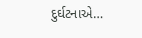દુર્ઘટનાએ…